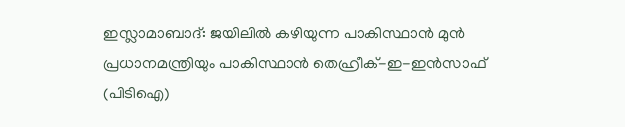ഇസ്ലാമാബാദ്: ജയിലിൽ കഴിയുന്ന പാകിസ്ഥാൻ മുൻ പ്രധാനമന്ത്രിയും പാകിസ്ഥാൻ തെഹ്രീക്-ഇ-ഇൻസാഫ് (പിടിഐ)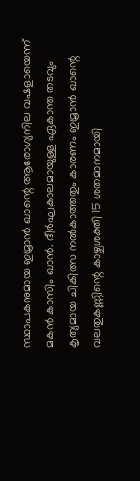സ്ഥാപകനുമായ ഇമ്രാൻ ഖാന്റെ ആരോഗ്യനില വഷളായെന്ന് മകൻ കാസിം ഖാൻ. ദീർഘകാലമായുള്ള ഏകാന്ത തടവും കൃത്യമായ ചികിത്സ നൽകാത്തതും കാരണം ഇമ്രാൻ ഖാന്റെ വലതുകണ്ണിന്റെ കാഴ്ചശക്തി 15 ശതമാനമായി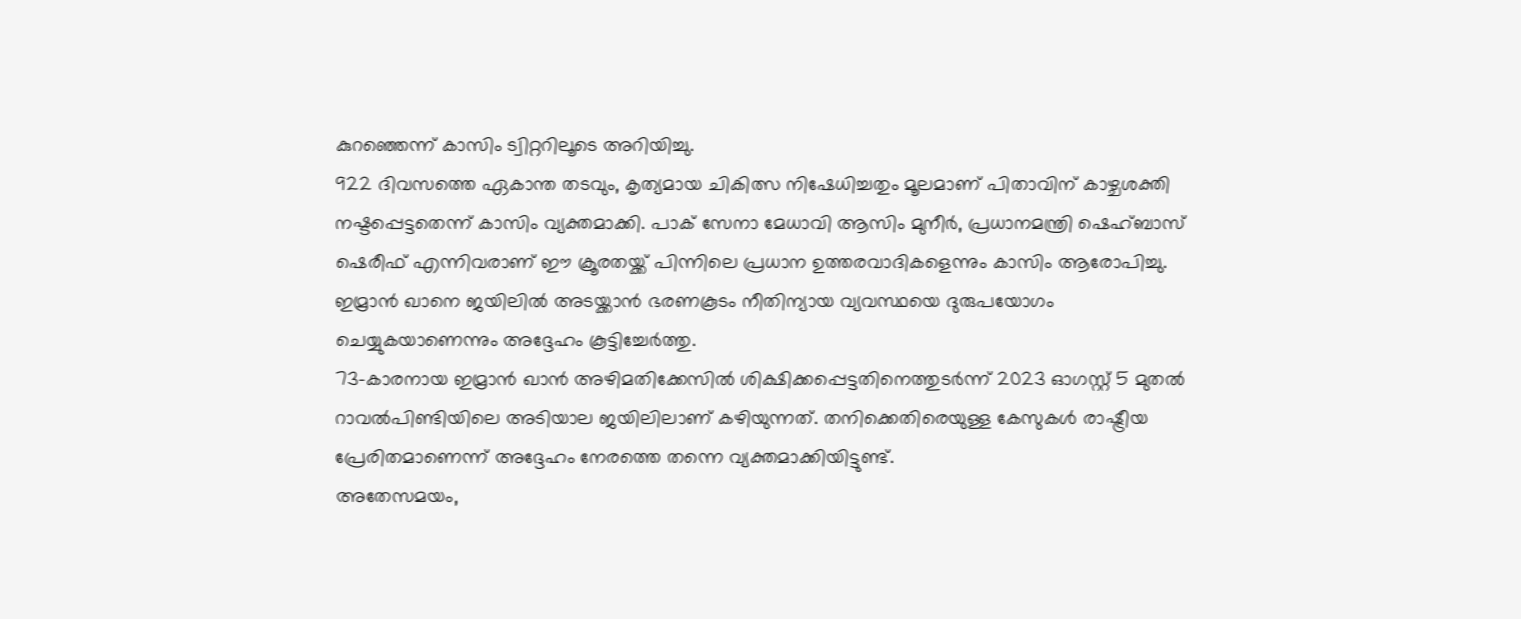കുറഞ്ഞെന്ന് കാസിം ട്വിറ്ററിലൂടെ അറിയിച്ചു.
922 ദിവസത്തെ ഏകാന്ത തടവും, കൃത്യമായ ചികിത്സ നിഷേധിച്ചതും മൂലമാണ് പിതാവിന് കാഴ്ചശക്തി നഷ്ടപ്പെട്ടതെന്ന് കാസിം വ്യക്തമാക്കി. പാക് സേനാ മേധാവി ആസിം മുനീർ, പ്രധാനമന്ത്രി ഷെഹ്ബാസ് ഷെരീഫ് എന്നിവരാണ് ഈ ക്രൂരതയ്ക്ക് പിന്നിലെ പ്രധാന ഉത്തരവാദികളെന്നും കാസിം ആരോപിച്ചു. ഇമ്രാൻ ഖാനെ ജയിലിൽ അടയ്ക്കാൻ ഭരണകൂടം നീതിന്യായ വ്യവസ്ഥയെ ദുരുപയോഗം ചെയ്യുകയാണെന്നും അദ്ദേഹം കൂട്ടിച്ചേർത്തു.
73-കാരനായ ഇമ്രാൻ ഖാൻ അഴിമതിക്കേസിൽ ശിക്ഷിക്കപ്പെട്ടതിനെത്തുടർന്ന് 2023 ഓഗസ്റ്റ് 5 മുതൽ റാവൽപിണ്ടിയിലെ അടിയാല ജയിലിലാണ് കഴിയുന്നത്. തനിക്കെതിരെയുള്ള കേസുകൾ രാഷ്ട്രീയ പ്രേരിതമാണെന്ന് അദ്ദേഹം നേരത്തെ തന്നെ വ്യക്തമാക്കിയിട്ടുണ്ട്.
അതേസമയം,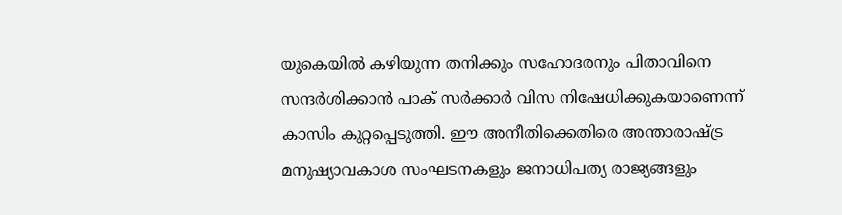യുകെയിൽ കഴിയുന്ന തനിക്കും സഹോദരനും പിതാവിനെ സന്ദർശിക്കാൻ പാക് സർക്കാർ വിസ നിഷേധിക്കുകയാണെന്ന് കാസിം കുറ്റപ്പെടുത്തി. ഈ അനീതിക്കെതിരെ അന്താരാഷ്ട്ര മനുഷ്യാവകാശ സംഘടനകളും ജനാധിപത്യ രാജ്യങ്ങളും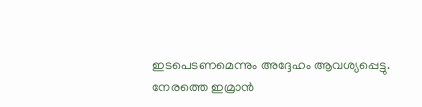ഇടപെടണമെന്നും അദ്ദേഹം ആവശ്യപ്പെട്ടു.
നേരത്തെ ഇമ്രാൻ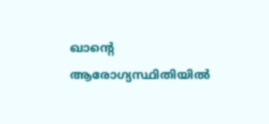ഖാന്റെ ആരോഗ്യസ്ഥിതിയിൽ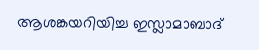ആശങ്കയറിയിച്ച ഇസ്ലാമാബാദ്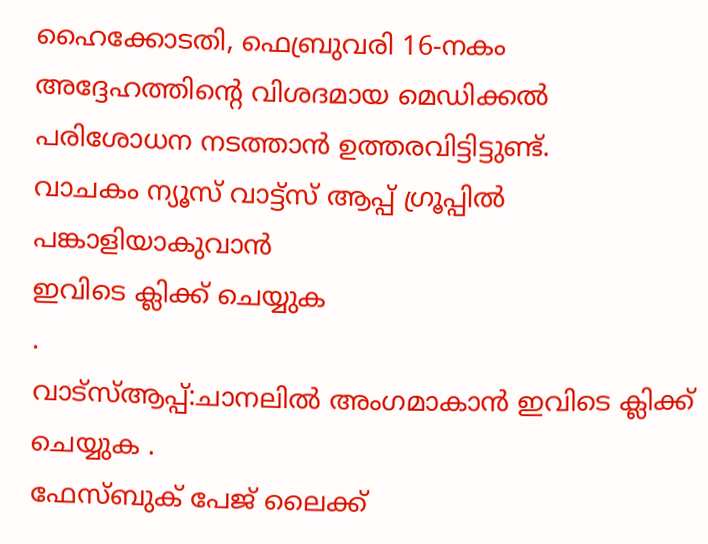ഹൈക്കോടതി, ഫെബ്രുവരി 16-നകം അദ്ദേഹത്തിന്റെ വിശദമായ മെഡിക്കൽ പരിശോധന നടത്താൻ ഉത്തരവിട്ടിട്ടുണ്ട്.
വാചകം ന്യൂസ് വാട്ട്സ് ആപ്പ് ഗ്രൂപ്പിൽ പങ്കാളിയാകുവാൻ
ഇവിടെ ക്ലിക്ക് ചെയ്യുക
.
വാട്സ്ആപ്പ്:ചാനലിൽ അംഗമാകാൻ ഇവിടെ ക്ലിക്ക് ചെയ്യുക .
ഫേസ്ബുക് പേജ് ലൈക്ക്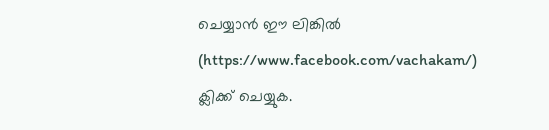ചെയ്യാൻ ഈ ലിങ്കിൽ (https://www.facebook.com/vachakam/) ക്ലിക്ക് ചെയ്യുക.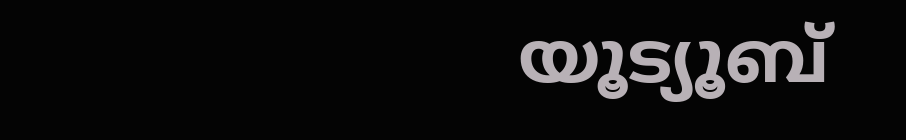യൂട്യൂബ്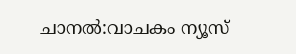ചാനൽ:വാചകം ന്യൂസ്